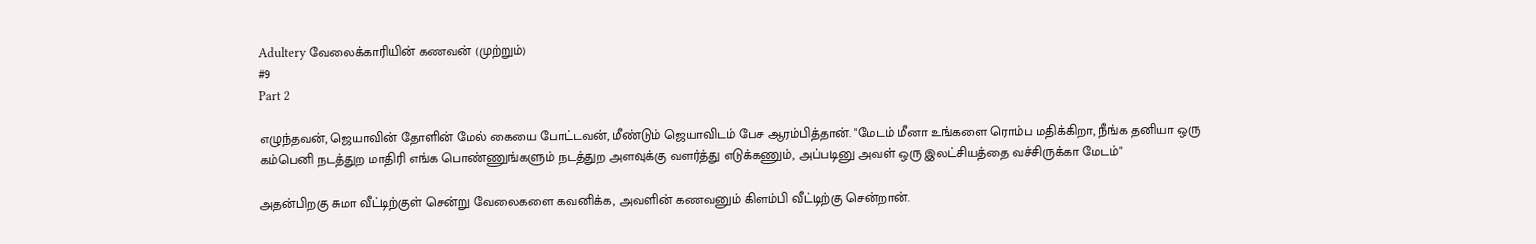Adultery வேலைக்காரியின் கணவன் (முற்றும்)
#9
Part 2

எழுந்தவன், ஜெயாவின் தோளின் மேல் கையை போட்டவன், மீண்டும் ஜெயாவிடம் பேச ஆரம்பித்தான். "மேடம் மீனா உங்களை ரொம்ப மதிக்கிறா, நீங்க தனியா ஒரு கம்பெனி நடத்துற மாதிரி எங்க பொண்ணுங்களும் நடத்துற அளவுக்கு வளர்த்து எடுக்கணும், அப்படினு அவள் ஒரு இலட்சியத்தை வச்சிருக்கா மேடம்"

அதன்பிறகு சுமா வீட்டிற்குள் சென்று வேலைகளை கவனிக்க, அவளின் கணவனும் கிளம்பி வீட்டிற்கு சென்றான்.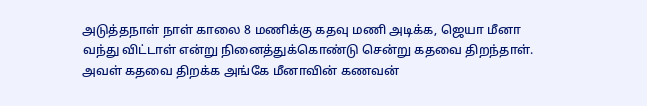அடுத்தநாள் நாள் காலை 8 மணிக்கு கதவு மணி அடிக்க, ஜெயா மீனா வந்து விட்டாள் என்று நினைத்துக்கொண்டு சென்று கதவை திறந்தாள். அவள் கதவை திறக்க அங்கே மீனாவின் கணவன்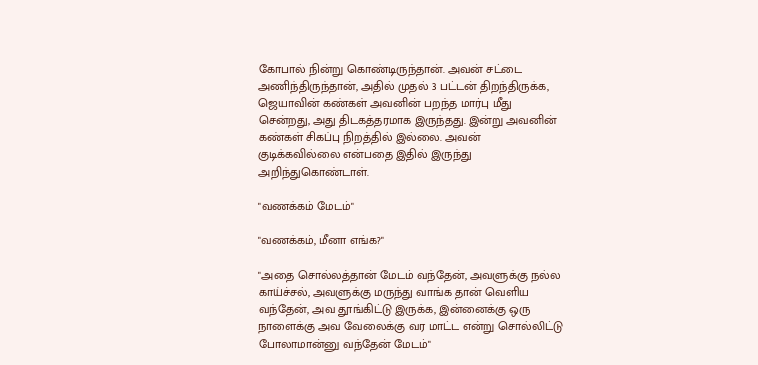கோபால் நின்று கொண்டிருந்தான். அவன் சட்டை அணிந்திருந்தான், அதில் முதல் 3 பட்டன் திறந்திருக்க, ஜெயாவின் கண்கள் அவனின் பறந்த மார்பு மீது சென்றது, அது திடகத்தரமாக இருந்தது. இன்று அவனின் கண்கள் சிகப்பு நிறத்தில் இல்லை. அவன் குடிக்கவில்லை என்பதை இதில் இருந்து அறிந்துகொண்டாள்.

"வணக்கம் மேடம்"

"வணக்கம், மீனா எங்க?"

"அதை சொல்லத்தான் மேடம் வந்தேன், அவளுக்கு நல்ல காய்ச்சல், அவளுக்கு மருந்து வாங்க தான் வெளிய வந்தேன், அவ தூங்கிட்டு இருக்க, இன்னைக்கு ஒரு நாளைக்கு அவ வேலைக்கு வர மாட்ட என்று சொல்லிட்டு போலாமான்னு வந்தேன் மேடம்"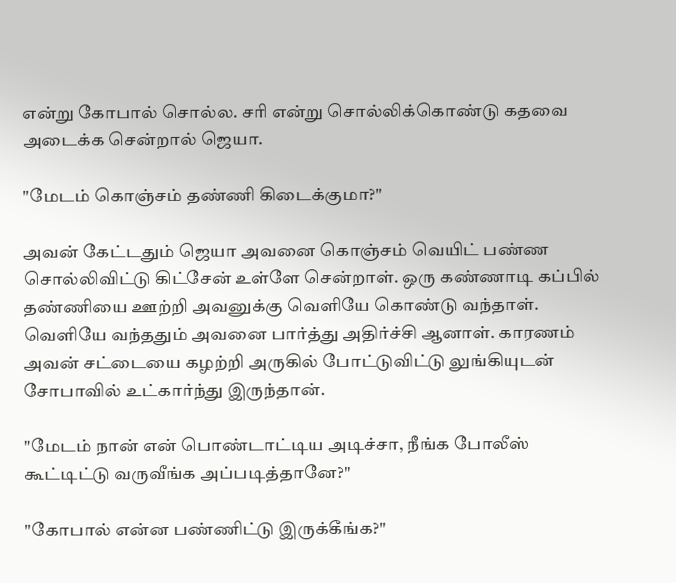என்று கோபால் சொல்ல. சரி என்று சொல்லிக்கொண்டு கதவை அடைக்க சென்றால் ஜெயா.

"மேடம் கொஞ்சம் தண்ணி கிடைக்குமா?"

அவன் கேட்டதும் ஜெயா அவனை கொஞ்சம் வெயிட் பண்ண சொல்லிவிட்டு கிட்சேன் உள்ளே சென்றாள். ஒரு கண்ணாடி கப்பில் தண்ணியை ஊற்றி அவனுக்கு வெளியே கொண்டு வந்தாள். வெளியே வந்ததும் அவனை பார்த்து அதிர்ச்சி ஆனாள். காரணம் அவன் சட்டையை கழற்றி அருகில் போட்டுவிட்டு லுங்கியுடன் சோபாவில் உட்கார்ந்து இருந்தான்.

"மேடம் நான் என் பொண்டாட்டிய அடிச்சா, நீங்க போலீஸ் கூட்டிட்டு வருவீங்க அப்படித்தானே?"

"கோபால் என்ன பண்ணிட்டு இருக்கீங்க?"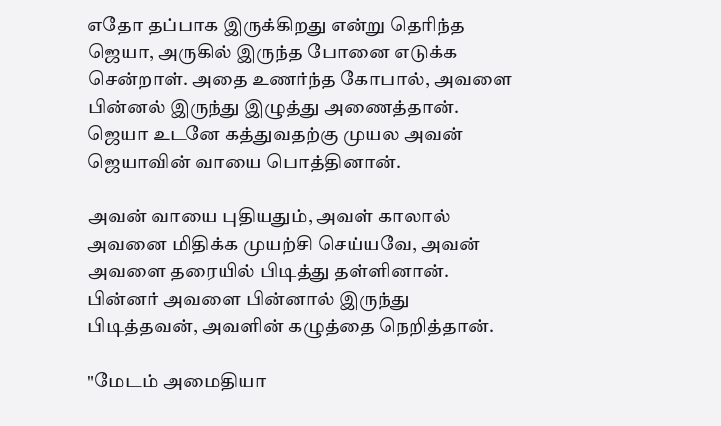எதோ தப்பாக இருக்கிறது என்று தெரிந்த ஜெயா, அருகில் இருந்த போனை எடுக்க சென்றாள். அதை உணர்ந்த கோபால், அவளை பின்னல் இருந்து இழுத்து அணைத்தான். ஜெயா உடனே கத்துவதற்கு முயல அவன் ஜெயாவின் வாயை பொத்தினான்.

அவன் வாயை புதியதும், அவள் காலால் அவனை மிதிக்க முயற்சி செய்யவே, அவன் அவளை தரையில் பிடித்து தள்ளினான். பின்னர் அவளை பின்னால் இருந்து பிடித்தவன், அவளின் கழுத்தை நெறித்தான்.

"மேடம் அமைதியா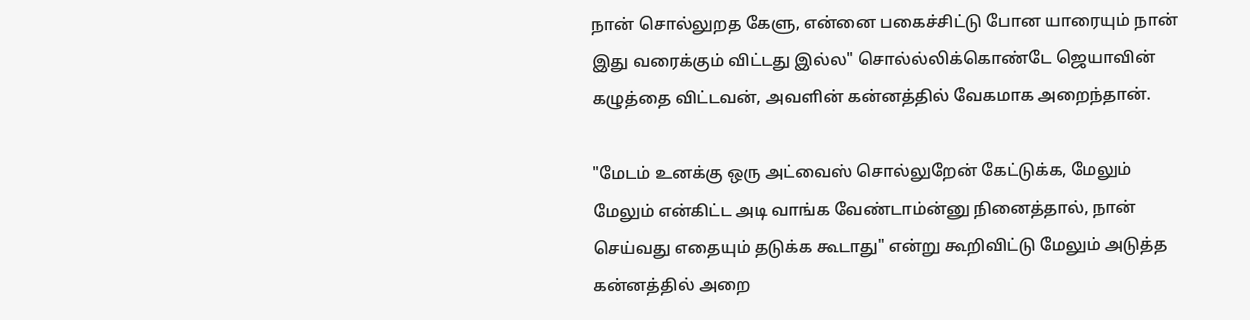நான் சொல்லுறத கேளு, என்னை பகைச்சிட்டு போன யாரையும் நான் இது வரைக்கும் விட்டது இல்ல" சொல்ல்லிக்கொண்டே ஜெயாவின் கழுத்தை விட்டவன், அவளின் கன்னத்தில் வேகமாக அறைந்தான்.

"மேடம் உனக்கு ஒரு அட்வைஸ் சொல்லுறேன் கேட்டுக்க, மேலும் மேலும் என்கிட்ட அடி வாங்க வேண்டாம்ன்னு நினைத்தால், நான் செய்வது எதையும் தடுக்க கூடாது" என்று கூறிவிட்டு மேலும் அடுத்த கன்னத்தில் அறை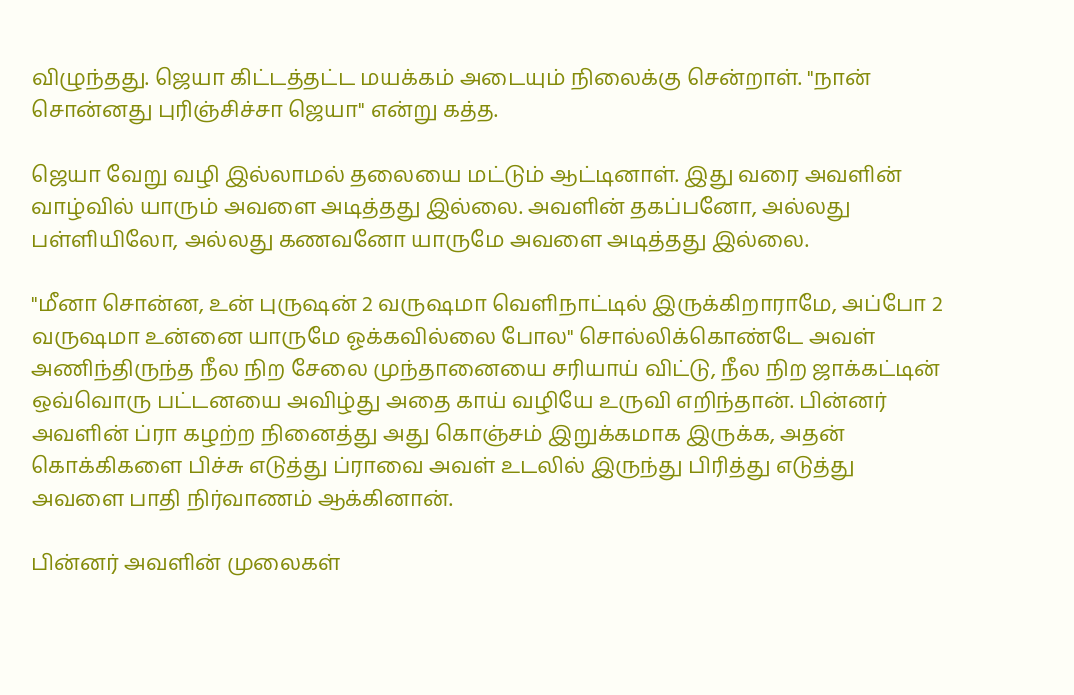விழுந்தது. ஜெயா கிட்டத்தட்ட மயக்கம் அடையும் நிலைக்கு சென்றாள். "நான் சொன்னது புரிஞ்சிச்சா ஜெயா" என்று கத்த.

ஜெயா வேறு வழி இல்லாமல் தலையை மட்டும் ஆட்டினாள். இது வரை அவளின் வாழ்வில் யாரும் அவளை அடித்தது இல்லை. அவளின் தகப்பனோ, அல்லது பள்ளியிலோ, அல்லது கணவனோ யாருமே அவளை அடித்தது இல்லை.

"மீனா சொன்ன, உன் புருஷன் 2 வருஷமா வெளிநாட்டில் இருக்கிறாராமே, அப்போ 2 வருஷமா உன்னை யாருமே ஓக்கவில்லை போல" சொல்லிக்கொண்டே அவள் அணிந்திருந்த நீல நிற சேலை முந்தானையை சரியாய் விட்டு, நீல நிற ஜாக்கட்டின் ஒவ்வொரு பட்டனயை அவிழ்து அதை காய் வழியே உருவி எறிந்தான். பின்னர் அவளின் ப்ரா கழற்ற நினைத்து அது கொஞ்சம் இறுக்கமாக இருக்க, அதன் கொக்கிகளை பிச்சு எடுத்து ப்ராவை அவள் உடலில் இருந்து பிரித்து எடுத்து அவளை பாதி நிர்வாணம் ஆக்கினான்.

பின்னர் அவளின் முலைகள்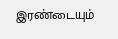இரண்டையும்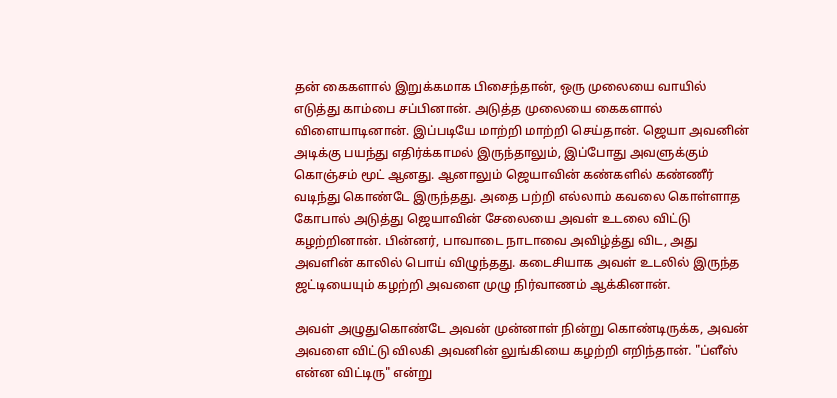தன் கைகளால் இறுக்கமாக பிசைந்தான், ஒரு முலையை வாயில் எடுத்து காம்பை சப்பினான். அடுத்த முலையை கைகளால் விளையாடினான். இப்படியே மாற்றி மாற்றி செய்தான். ஜெயா அவனின் அடிக்கு பயந்து எதிர்க்காமல் இருந்தாலும், இப்போது அவளுக்கும் கொஞ்சம் மூட் ஆனது. ஆனாலும் ஜெயாவின் கண்களில் கண்ணீர் வடிந்து கொண்டே இருந்தது. அதை பற்றி எல்லாம் கவலை கொள்ளாத கோபால் அடுத்து ஜெயாவின் சேலையை அவள் உடலை விட்டு கழற்றினான். பின்னர், பாவாடை நாடாவை அவிழ்த்து விட, அது அவளின் காலில் பொய் விழுந்தது. கடைசியாக அவள் உடலில் இருந்த ஜட்டியையும் கழற்றி அவளை முழு நிர்வாணம் ஆக்கினான்.

அவள் அழுதுகொண்டே அவன் முன்னாள் நின்று கொண்டிருக்க, அவன் அவளை விட்டு விலகி அவனின் லுங்கியை கழற்றி எறிந்தான். "ப்ளீஸ் என்ன விட்டிரு" என்று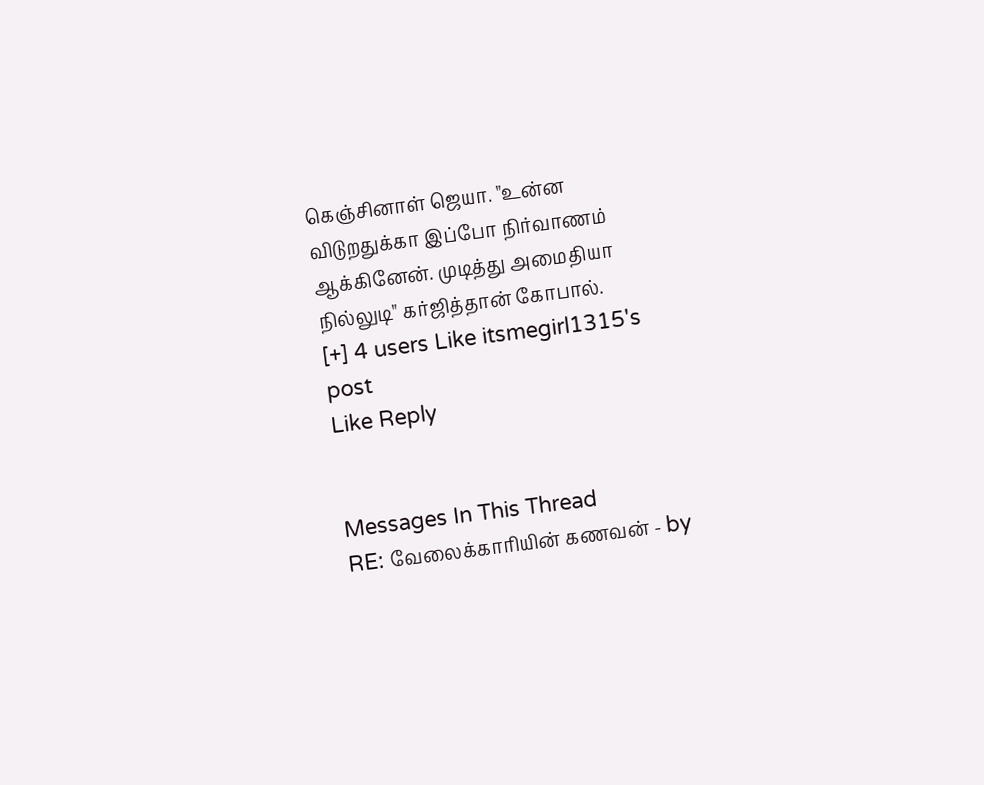கெஞ்சினாள் ஜெயா. "உன்ன விடுறதுக்கா இப்போ நிர்வாணம் ஆக்கினேன். முடித்து அமைதியா நில்லுடி" கர்ஜித்தான் கோபால்.
[+] 4 users Like itsmegirl1315's post
Like Reply


Messages In This Thread
RE: வேலைக்காரியின் கணவன் - by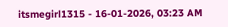itsmegirl1315 - 16-01-2026, 03:23 AM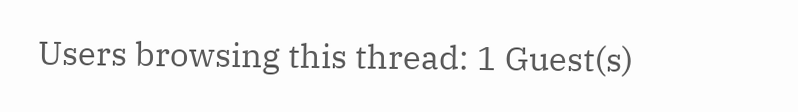Users browsing this thread: 1 Guest(s)